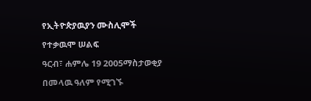የኢትዮጵያዉያን ሙስሊሞች የተቃዉሞ ሠልፍ
ዓርብ፣ ሐምሌ 19 2005ማስታወቂያ
በመላዉ ዓለም የሚገኙ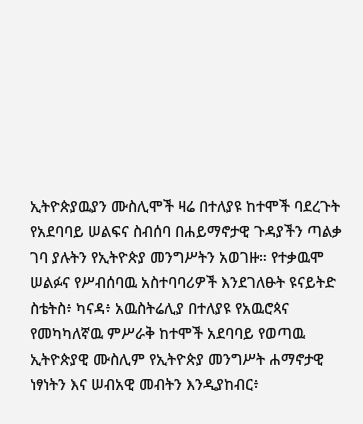ኢትዮጵያዉያን ሙስሊሞች ዛሬ በተለያዩ ከተሞች ባደረጉት የአደባባይ ሠልፍና ስብሰባ በሐይማኖታዊ ጉዳያችን ጣልቃ ገባ ያሉትን የኢትዮጵያ መንግሥትን አወገዙ። የተቃዉሞ ሠልፉና የሥብሰባዉ አስተባባሪዎች እንደገለፁት ዩናይትድ ስቴትስ፥ ካናዳ፥ አዉስትሬሊያ በተለያዩ የአዉሮጳና የመካካለኛዉ ምሥራቅ ከተሞች አደባባይ የወጣዉ ኢትዮጵያዊ ሙስሊም የኢትዮጵያ መንግሥት ሐማኖታዊ ነፃነትን እና ሠብአዊ መብትን እንዲያከብር፥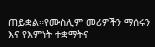ጠይቋል።የሙስሊም መሪዎችን ማሰሩን እና የእምነት ተቋማትና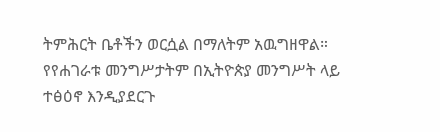ትምሕርት ቤቶችን ወርሷል በማለትም አዉግዘዋል። የየሐገራቱ መንግሥታትም በኢትዮጵያ መንግሥት ላይ ተፅዕኖ እንዲያደርጉ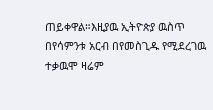ጠይቀዋል።እዚያዉ ኢትዮጵያ ዉስጥ በየሳምንቱ አርብ በየመስጊዱ የሚደረገዉ ተቃዉሞ ዛሬም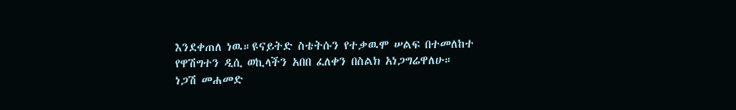እንደቀጠለ ነዉ።ዩናይትድ ስቴትሱን የተቃዉሞ ሠልፍ በተመለከተ የዋሽግተን ዲሲ ወኪላችን አበበ ፈለቀን በስልክ አነጋግሬዋለሁ።
ነጋሽ መሐመድ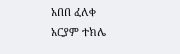አበበ ፈለቀ
አርያም ተክሌ